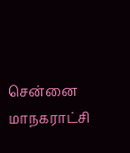சென்னை மாநகராட்சி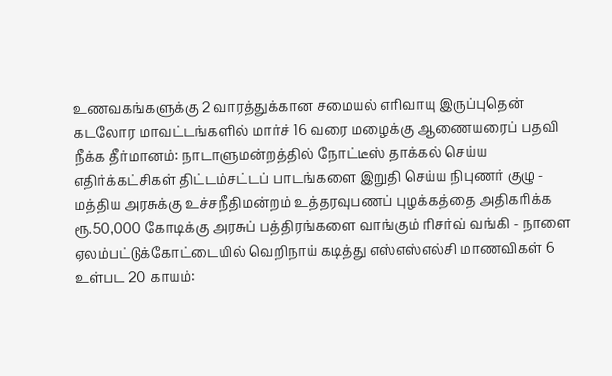உணவகங்களுக்கு 2 வாரத்துக்கான சமையல் எரிவாயு இருப்புதென் கடலோர மாவட்டங்களில் மார்ச் 16 வரை மழைக்கு ஆணையரைப் பதவி நீக்க தீர்மானம்: நாடாளுமன்றத்தில் நோட்டீஸ் தாக்கல் செய்ய எதிர்க்கட்சிகள் திட்டம்சட்டப் பாடங்களை இறுதி செய்ய நிபுணர் குழு - மத்திய அரசுக்கு உச்சநீதிமன்றம் உத்தரவுபணப் புழக்கத்தை அதிகரிக்க ரூ.50,000 கோடிக்கு அரசுப் பத்திரங்களை வாங்கும் ரிசர்வ் வங்கி - நாளை ஏலம்பட்டுக்கோட்டையில் வெறிநாய் கடித்து எஸ்எஸ்எல்சி மாணவிகள் 6 உள்பட 20 காயம்: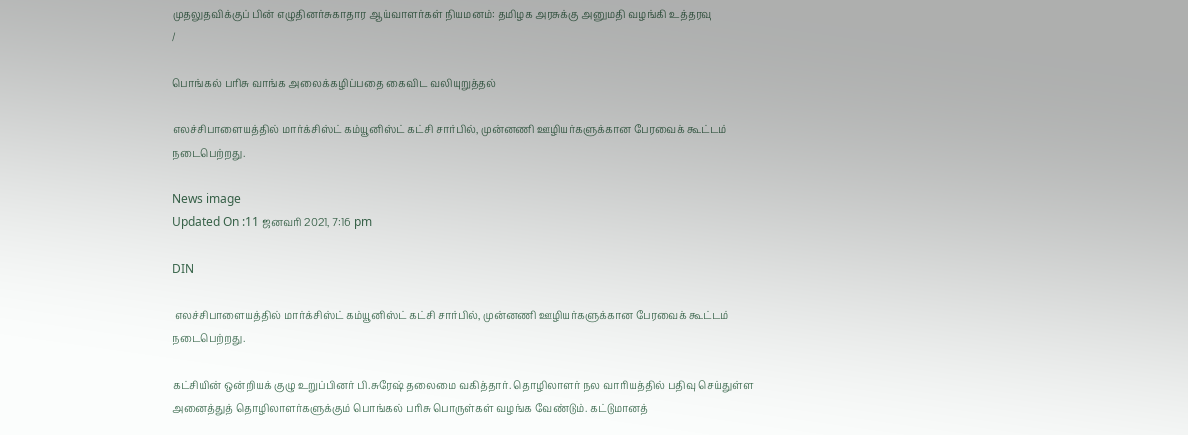முதலுதவிக்குப் பின் எழுதினர்சுகாதார ஆய்வாளர்கள் நியமனம்: தமிழக அரசுக்கு அனுமதி வழங்கி உத்தரவு
/

பொங்கல் பரிசு வாங்க அலைக்கழிப்பதை கைவிட வலியுறுத்தல்

எலச்சிபாளையத்தில் மார்க்சிஸ்ட் கம்யூனிஸ்ட் கட்சி சார்பில், முன்னணி ஊழியர்களுக்கான பேரவைக் கூட்டம் நடைபெற்றது.

News image
Updated On :11 ஜனவரி 2021, 7:16 pm

DIN

 எலச்சிபாளையத்தில் மார்க்சிஸ்ட் கம்யூனிஸ்ட் கட்சி சார்பில், முன்னணி ஊழியர்களுக்கான பேரவைக் கூட்டம் நடைபெற்றது.

கட்சியின் ஒன்றியக் குழு உறுப்பினர் பி.சுரேஷ் தலைமை வகித்தார். தொழிலாளர் நல வாரியத்தில் பதிவு செய்துள்ள அனைத்துத் தொழிலாளர்களுக்கும் பொங்கல் பரிசு பொருள்கள் வழங்க வேண்டும். கட்டுமானத்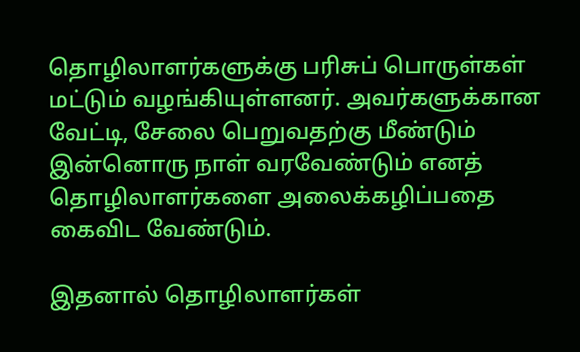தொழிலாளர்களுக்கு பரிசுப் பொருள்கள் மட்டும் வழங்கியுள்ளனர். அவர்களுக்கான வேட்டி, சேலை பெறுவதற்கு மீண்டும் இன்னொரு நாள் வரவேண்டும் எனத் தொழிலாளர்களை அலைக்கழிப்பதை கைவிட வேண்டும்.

இதனால் தொழிலாளர்கள்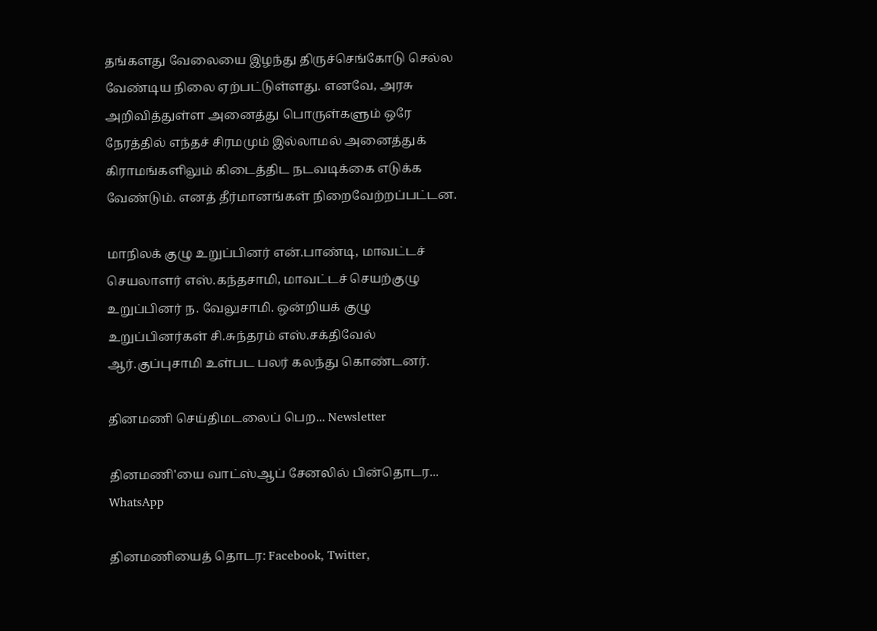தங்களது வேலையை இழந்து திருச்செங்கோடு செல்ல வேண்டிய நிலை ஏற்பட்டுள்ளது. எனவே, அரசு அறிவித்துள்ள அனைத்து பொருள்களும் ஒரே நேரத்தில் எந்தச் சிரமமும் இல்லாமல் அனைத்துக் கிராமங்களிலும் கிடைத்திட நடவடிக்கை எடுக்க வேண்டும். எனத் தீர்மானங்கள் நிறைவேற்றப்பட்டன.

மாநிலக் குழு உறுப்பினர் என்.பாண்டி, மாவட்டச் செயலாளர் எஸ்.கந்தசாமி, மாவட்டச் செயற்குழு உறுப்பினர் ந. வேலுசாமி. ஒன்றியக் குழு உறுப்பினர்கள் சி.சுந்தரம் எஸ்.சக்திவேல் ஆர்.குப்புசாமி உள்பட பலர் கலந்து கொண்டனர்.

தினமணி செய்திமடலைப் பெற... Newsletter

தினமணி'யை வாட்ஸ்ஆப் சேனலில் பின்தொடர... WhatsApp

தினமணியைத் தொடர: Facebook, Twitter,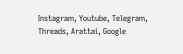Instagram, Youtube, Telegram, Threads, Arattai, Google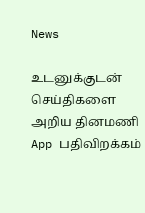News

உடனுக்குடன் செய்திகளை அறிய தினமணி App பதிவிறக்கம்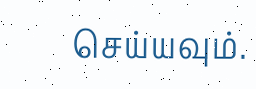செய்யவும்.